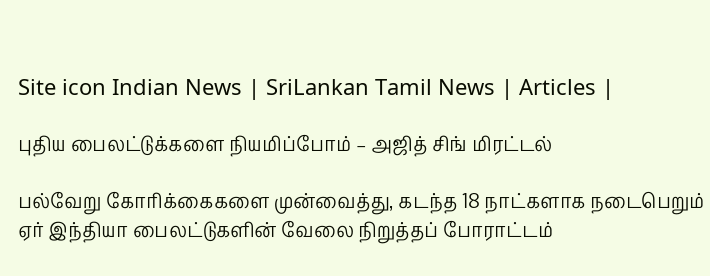Site icon Indian News | SriLankan Tamil News | Articles |

புதிய பைலட்டுக்களை நியமிப்போம் – அஜித் சிங் மிரட்டல்

பல்வேறு கோரிக்கைகளை முன்வைத்து, கடந்த 18 நாட்களாக நடைபெறும் ஏர் இந்தியா பைலட்டுகளின் வேலை நிறுத்தப் போராட்டம்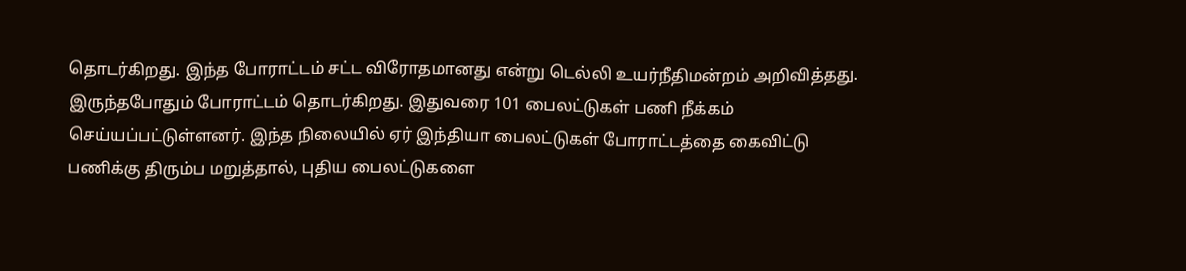தொடர்கிறது. இந்த போராட்டம் சட்ட விரோதமானது என்று டெல்லி உயர்நீதிமன்றம் அறிவித்தது. இருந்தபோதும் போராட்டம் தொடர்கிறது. இதுவரை 101 பைலட்டுகள் பணி நீக்கம் செய்யப்பட்டுள்ளனர். இந்த நிலையில் ஏர் இந்தியா பைலட்டுகள் போராட்டத்தை கைவிட்டு பணிக்கு திரும்ப மறுத்தால், புதிய பைலட்டுகளை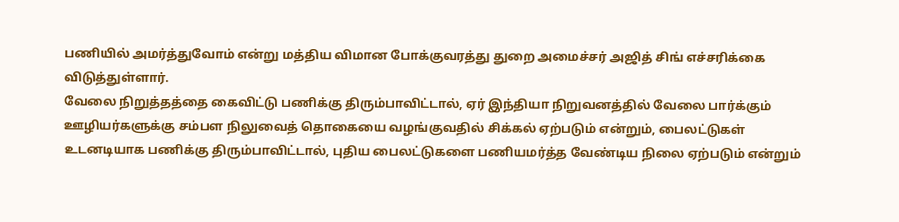பணியில் அமர்த்துவோம் என்று மத்திய விமான போக்குவரத்து துறை அமைச்சர் அஜித் சிங் எச்சரிக்கை விடுத்துள்ளார்.
வேலை நிறுத்தத்தை கைவிட்டு பணிக்கு திரும்பாவிட்டால், ஏர் இந்தியா நிறுவனத்தில் வேலை பார்க்கும் ஊழியர்களுக்கு சம்பள நிலுவைத் தொகையை வழங்குவதில் சிக்கல் ஏற்படும் என்றும், பைலட்டுகள் உடனடியாக பணிக்கு திரும்பாவிட்டால், புதிய பைலட்டுகளை பணியமர்த்த வேண்டிய நிலை ஏற்படும் என்றும்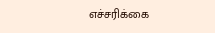எச்சரிக்கை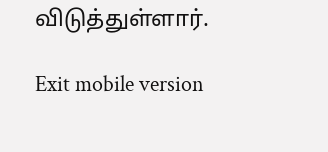விடுத்துள்ளார்.

Exit mobile version